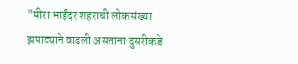"मीरा भाईंदर शहराची लोकसंख्या झपाट्याने वाढली असताना दुसरीकडे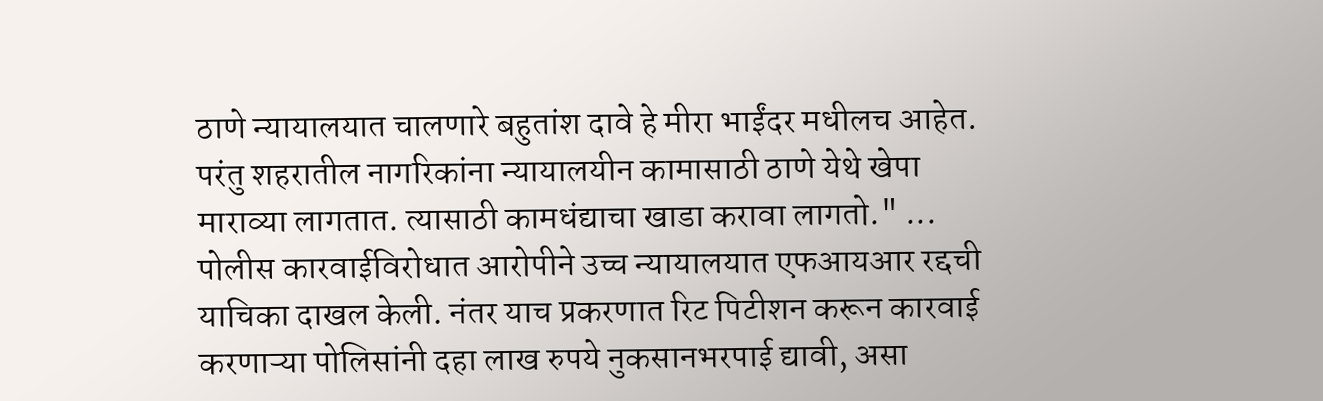ठाणे न्यायालयात चालणारे बहुतांश दावे हे मीरा भाईंदर मधीलच आहेत. परंतु शहरातील नागरिकांना न्यायालयीन कामासाठी ठाणे येथे खेपा माराव्या लागतात. त्यासाठी कामधंद्याचा खाडा करावा लागतो." ...
पोलीस कारवाईविरोधात आरोपीने उच्च न्यायालयात एफआयआर रद्दची याचिका दाखल केली. नंतर याच प्रकरणात रिट पिटीशन करून कारवाई करणाऱ्या पोलिसांनी दहा लाख रुपये नुकसानभरपाई द्यावी, असा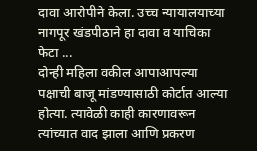दावा आरोपीने केला. उच्च न्यायालयाच्या नागपूर खंडपीठाने हा दावा व याचिका फेटा ...
दोन्ही महिला वकील आपाआपल्या पक्षाची बाजू मांडण्यासाठी कोर्टात आल्या होत्या. त्यावेळी काही कारणावरून त्यांच्यात वाद झाला आणि प्रकरण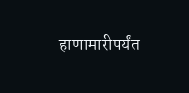हाणामारीपर्यंत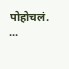पोहोचलं. ...